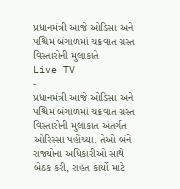પ્રધાનમંત્રી આજે ઓડિસા અને પશ્ચિમ બંગાળમાં ચક્રવાત ગ્રસ્ત વિસ્તારોની મુલાકાતે
Live TV
-
પ્રધાનમંત્રી આજે ઓડિસા અને પશ્ચિમ બંગાળમાં ચક્રવાત ગ્રસ્ત વિસ્તારોની મુલાકાત અંતર્ગત ઓરિસ્સા પહોંચ્યા. તેઓ બંને રાજ્યોના અધિકારીઓ સાથે બેઠક કરી, રાહત કાર્યો માટે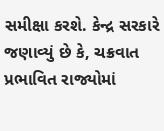સમીક્ષા કરશે. કેન્દ્ર સરકારે જણાવ્યું છે કે, ચક્રવાત પ્રભાવિત રાજ્યોમાં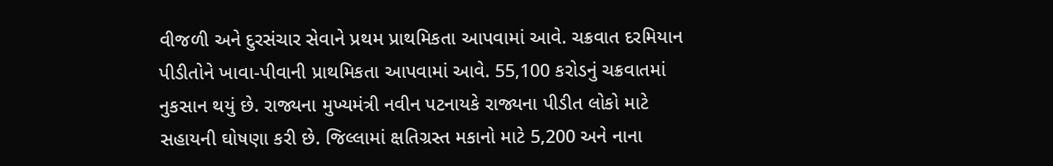વીજળી અને દુરસંચાર સેવાને પ્રથમ પ્રાથમિકતા આપવામાં આવે. ચક્રવાત દરમિયાન પીડીતોને ખાવા-પીવાની પ્રાથમિકતા આપવામાં આવે. 55,100 કરોડનું ચક્રવાતમાં નુકસાન થયું છે. રાજ્યના મુખ્યમંત્રી નવીન પટનાયકે રાજ્યના પીડીત લોકો માટે સહાયની ઘોષણા કરી છે. જિલ્લામાં ક્ષતિગ્રસ્ત મકાનો માટે 5,200 અને નાના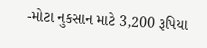-મોટા નુકસાન માટે 3,200 રૂપિયા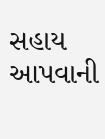સહાય આપવાની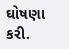ઘોષણા કરી.